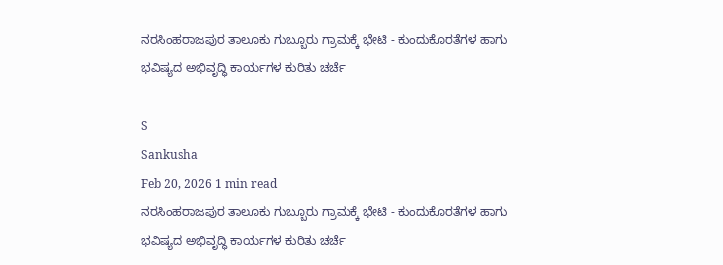ನರಸಿಂಹರಾಜಪುರ ತಾಲೂಕು ಗುಬ್ಬೂರು ಗ್ರಾಮಕ್ಕೆ ಭೇಟಿ - ಕುಂದುಕೊರತೆಗಳ ಹಾಗು ಭವಿಷ್ಯದ ಅಭಿವೃದ್ಧಿ ಕಾರ್ಯಗಳ ಕುರಿತು ಚರ್ಚೆ

S
Sankusha
Feb 20, 2026 1 min read
ನರಸಿಂಹರಾಜಪುರ ತಾಲೂಕು ಗುಬ್ಬೂರು ಗ್ರಾಮಕ್ಕೆ ಭೇಟಿ - ಕುಂದುಕೊರತೆಗಳ ಹಾಗು ಭವಿಷ್ಯದ ಅಭಿವೃದ್ಧಿ ಕಾರ್ಯಗಳ ಕುರಿತು ಚರ್ಚೆ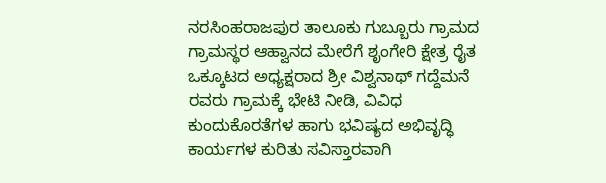ನರಸಿಂಹರಾಜಪುರ ತಾಲೂಕು ಗುಬ್ಬೂರು ಗ್ರಾಮದ ಗ್ರಾಮಸ್ಥರ ಆಹ್ವಾನದ ಮೇರೆಗೆ ಶೃಂಗೇರಿ ಕ್ಷೇತ್ರ ರೈತ ಒಕ್ಕೂಟದ ಅಧ್ಯಕ್ಷರಾದ ಶ್ರೀ ವಿಶ್ವನಾಥ್ ಗದ್ದೆಮನೆ ರವರು ಗ್ರಾಮಕ್ಕೆ ಭೇಟಿ ನೀಡಿ, ವಿವಿಧ ಕುಂದುಕೊರತೆಗಳ ಹಾಗು ಭವಿಷ್ಯದ ಅಭಿವೃದ್ಧಿ ಕಾರ್ಯಗಳ ಕುರಿತು ಸವಿಸ್ತಾರವಾಗಿ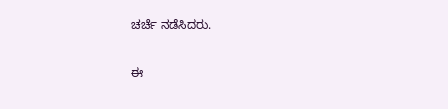ಚರ್ಚೆ ನಡೆಸಿದರು.

ಈ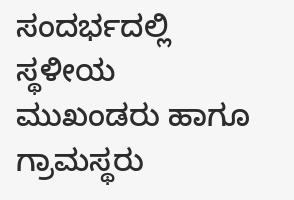ಸಂದರ್ಭದಲ್ಲಿ ಸ್ಥಳೀಯ ಮುಖಂಡರು ಹಾಗೂ ಗ್ರಾಮಸ್ಥರು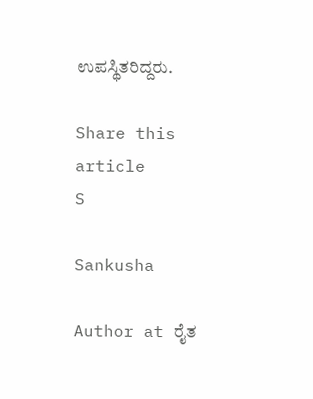ಉಪಸ್ಥಿತರಿದ್ದರು.

Share this article
S

Sankusha

Author at ರೈತ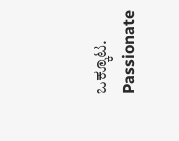ಒಕ್ಕೂಟ. Passionate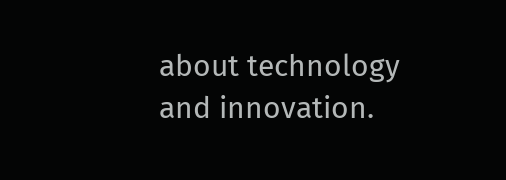about technology and innovation.